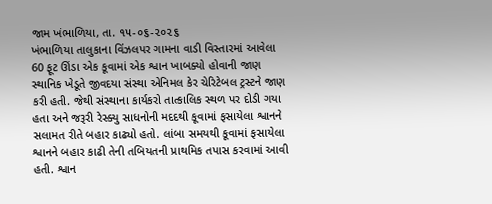જામ ખંભાળિયા, તા. ૧૫-૦૬-૨૦૨૬
ખંભાળિયા તાલુકાના વિંઝલપર ગામના વાડી વિસ્તારમાં આવેલા 60 ફૂટ ઊંડા એક કૂવામાં એક શ્વાન ખાબક્યો હોવાની જાણ સ્થાનિક ખેડૂતે જીવદયા સંસ્થા એનિમલ કેર ચેરિટેબલ ટ્રસ્ટને જાણ કરી હતી. જેથી સંસ્થાના કાર્યકરો તાત્કાલિક સ્થળ પર દોડી ગયા હતા અને જરૂરી રેસ્ક્યુ સાધનોની મદદથી કૂવામાં ફસાયેલા શ્વાનને સલામત રીતે બહાર કાઢ્યો હતો. લાંબા સમયથી કૂવામાં ફસાયેલા શ્વાનને બહાર કાઢી તેની તબિયતની પ્રાથમિક તપાસ કરવામાં આવી હતી. શ્વાન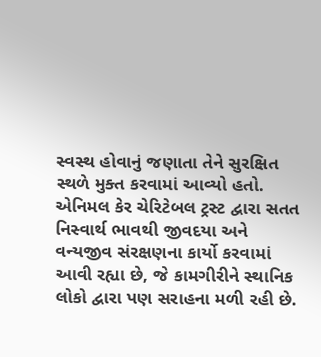સ્વસ્થ હોવાનું જણાતા તેને સુરક્ષિત સ્થળે મુક્ત કરવામાં આવ્યો હતો.
એનિમલ કેર ચેરિટેબલ ટ્રસ્ટ દ્વારા સતત નિસ્વાર્થ ભાવથી જીવદયા અને વન્યજીવ સંરક્ષણના કાર્યો કરવામાં આવી રહ્યા છે, જે કામગીરીને સ્થાનિક લોકો દ્વારા પણ સરાહના મળી રહી છે.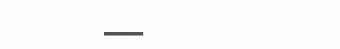___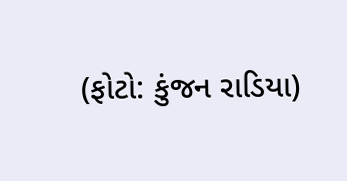(ફોટો: કુંજન રાડિયા)